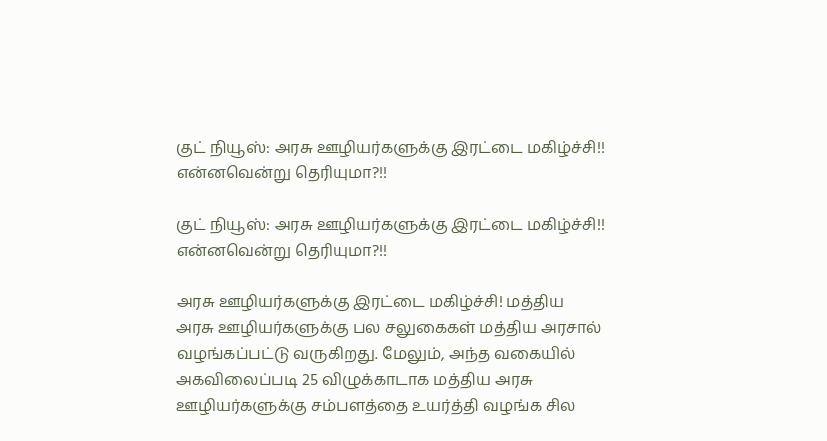குட் நியூஸ்: அரசு ஊழியர்களுக்கு இரட்டை மகிழ்ச்சி!! என்னவென்று தெரியுமா?!!

குட் நியூஸ்: அரசு ஊழியர்களுக்கு இரட்டை மகிழ்ச்சி!! என்னவென்று தெரியுமா?!!

அரசு ஊழியர்களுக்கு இரட்டை மகிழ்ச்சி! மத்திய அரசு ஊழியர்களுக்கு பல சலுகைகள் மத்திய அரசால் வழங்கப்பட்டு வருகிறது. மேலும், அந்த வகையில் அகவிலைப்படி 25 விழுக்காடாக மத்திய அரசு ஊழியர்களுக்கு சம்பளத்தை உயர்த்தி வழங்க சில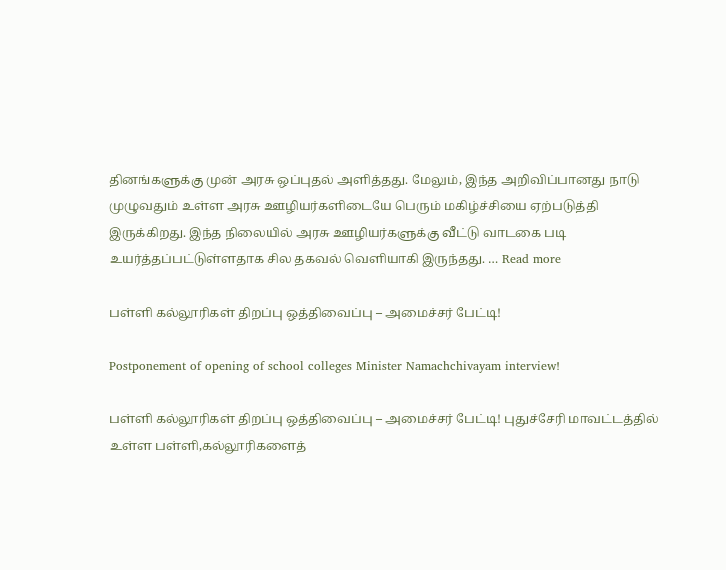தினங்களுக்கு முன் அரசு ஒப்புதல் அளித்தது. மேலும், இந்த அறிவிப்பானது நாடு முழுவதும் உள்ள அரசு ஊழியர்களிடையே பெரும் மகிழ்ச்சியை ஏற்படுத்தி இருக்கிறது. இந்த நிலையில் அரசு ஊழியர்களுக்கு வீட்டு வாடகை படி உயர்த்தப்பட்டுள்ளதாக சில தகவல் வெளியாகி இருந்தது. … Read more

பள்ளி கல்லூரிகள் திறப்பு ஒத்திவைப்பு – அமைச்சர் பேட்டி!

Postponement of opening of school colleges Minister Namachchivayam interview!

பள்ளி கல்லூரிகள் திறப்பு ஒத்திவைப்பு – அமைச்சர் பேட்டி! புதுச்சேரி மாவட்டத்தில் உள்ள பள்ளி,கல்லூரிகளைத்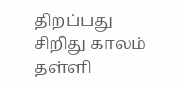திறப்பது சிறிது காலம் தள்ளி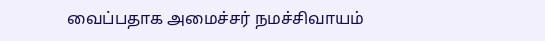வைப்பதாக அமைச்சர் நமச்சிவாயம்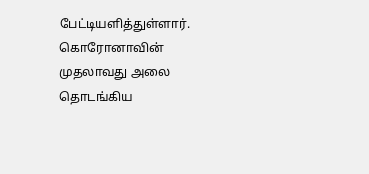பேட்டியளித்துள்ளார். கொரோனாவின் முதலாவது அலை தொடங்கிய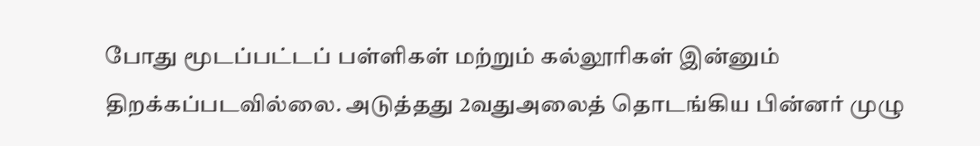போது மூடப்பட்டப் பள்ளிகள் மற்றும் கல்லூரிகள் இன்னும் திறக்கப்படவில்லை. அடுத்தது 2வதுஅலைத் தொடங்கிய பின்னர் முழு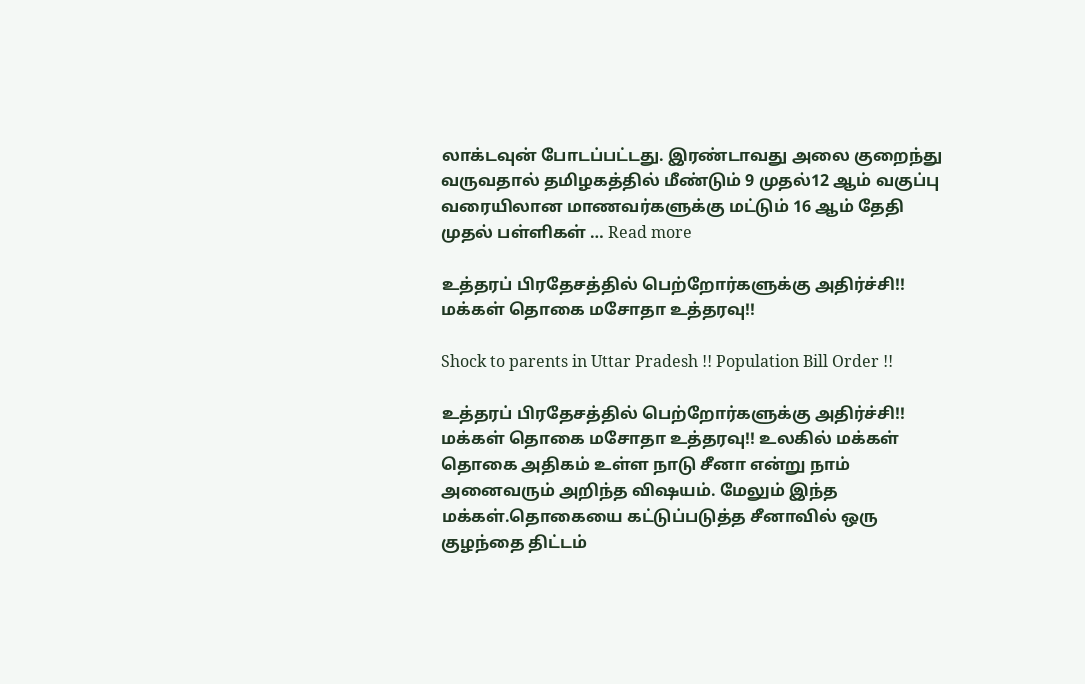லாக்டவுன் போடப்பட்டது. இரண்டாவது அலை குறைந்து வருவதால் தமிழகத்தில் மீண்டும் 9 முதல்12 ஆம் வகுப்பு வரையிலான மாணவர்களுக்கு மட்டும் 16 ஆம் தேதி முதல் பள்ளிகள் … Read more

உத்தரப் பிரதேசத்தில் பெற்றோர்களுக்கு அதிர்ச்சி!! மக்கள் தொகை மசோதா உத்தரவு!!

Shock to parents in Uttar Pradesh !! Population Bill Order !!

உத்தரப் பிரதேசத்தில் பெற்றோர்களுக்கு அதிர்ச்சி!! மக்கள் தொகை மசோதா உத்தரவு!! உலகில் மக்கள் தொகை அதிகம் உள்ள நாடு சீனா என்று நாம் அனைவரும் அறிந்த விஷயம். மேலும் இந்த மக்கள்.தொகையை கட்டுப்படுத்த சீனாவில் ஒரு குழந்தை திட்டம்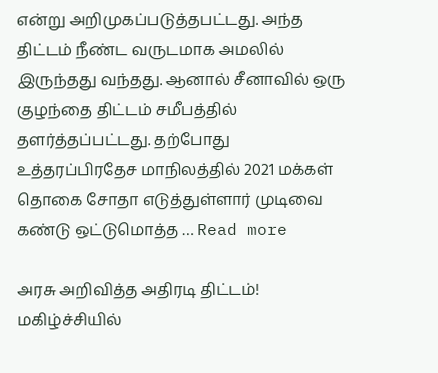என்று அறிமுகப்படுத்தபட்டது. அந்த திட்டம் நீண்ட வருடமாக அமலில் இருந்தது வந்தது. ஆனால் சீனாவில் ஒரு குழந்தை திட்டம் சமீபத்தில் தளர்த்தப்பட்டது. தற்போது உத்தரப்பிரதேச மாநிலத்தில் 2021 மக்கள் தொகை சோதா எடுத்துள்ளார் முடிவை கண்டு ஒட்டுமொத்த … Read more

அரசு அறிவித்த அதிரடி திட்டம்! மகிழ்ச்சியில்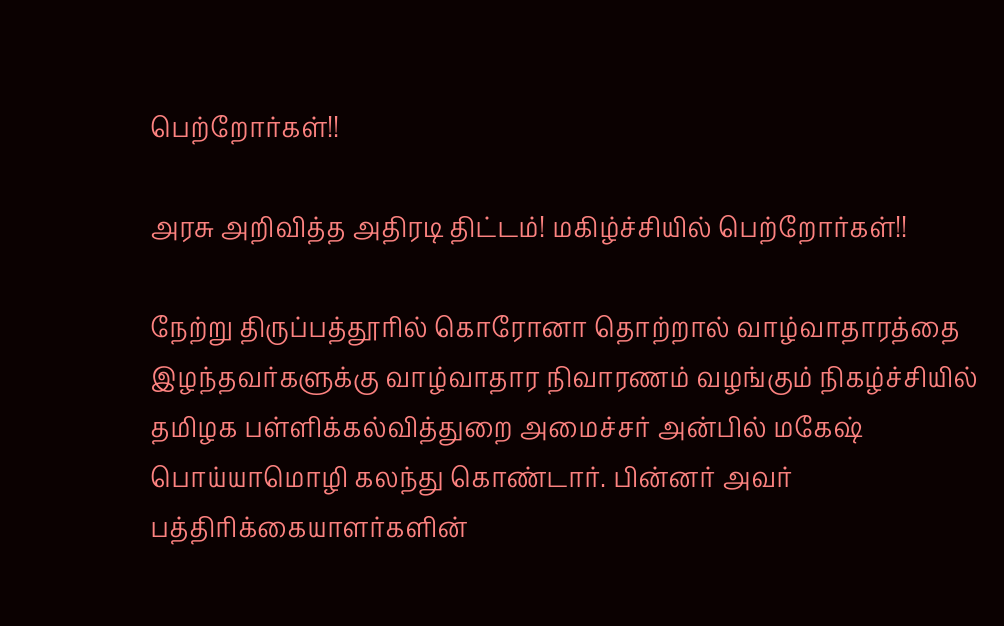பெற்றோர்கள்!!

அரசு அறிவித்த அதிரடி திட்டம்! மகிழ்ச்சியில் பெற்றோர்கள்!!

நேற்று திருப்பத்தூரில் கொரோனா தொற்றால் வாழ்வாதாரத்தை இழந்தவர்களுக்கு வாழ்வாதார நிவாரணம் வழங்கும் நிகழ்ச்சியில் தமிழக பள்ளிக்கல்வித்துறை அமைச்சர் அன்பில் மகேஷ் பொய்யாமொழி கலந்து கொண்டார். பின்னர் அவர் பத்திரிக்கையாளர்களின்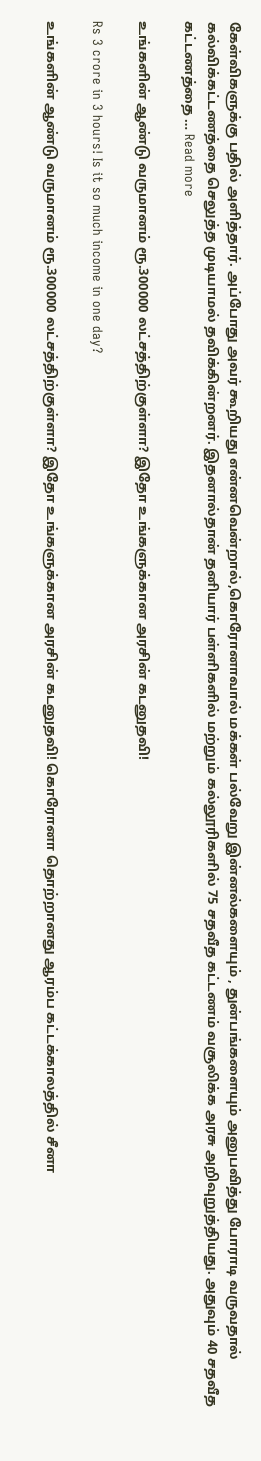கேள்விகளுக்கு பதில் அளித்தார். அப்போது அவர் கூறியது என்னவென்றால்,கொரோனாவால் மக்கள் பல்வேறு இன்னல்களையும் , துன்பங்களையும் அனுபவித்து போராடி வருவதால் கல்விக்கட்டணத்தை செலுத்த முடியாமல் தவிக்கின்றனர். இதனால்தான் தனியார் பள்ளிகளில் மற்றும் கல்லூரிகளில் 75 சதவீத கட்டணம் வசூலிக்க அரசு அறிவுறுத்தியது. அதுவும் 40 சதவீத கட்டணத்தை … Read more

உங்களின் ஆண்டு வருமானம் ரூ.300000 லட்சத்திற்குள்ளா? இதோ உங்களுக்கான அரசின் கடனுதவி!

Rs 3 crore in 3 hours! Is it so much income in one day?

உங்களின் ஆண்டு வருமானம் ரூ.300000 லட்சத்திற்குள்ளா? இதோ உங்களுக்கான அரசின் கடனுதவி! கொரோனா தொற்றானது ஆரம்ப கட்டக்காலத்தில் சீனா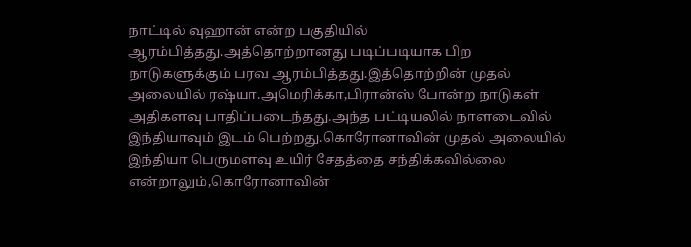நாட்டில் வுஹான் என்ற பகுதியில் ஆரம்பித்தது.அத்தொற்றானது படிப்படியாக பிற நாடுகளுக்கும் பரவ ஆரம்பித்தது.இத்தொற்றின் முதல் அலையில் ரஷ்யா.அமெரிக்கா,பிரான்ஸ் போன்ற நாடுகள் அதிகளவு பாதிப்படைந்தது.அந்த பட்டியலில் நாளடைவில் இந்தியாவும் இடம் பெற்றது.கொரோனாவின் முதல் அலையில் இந்தியா பெருமளவு உயிர் சேதத்தை சந்திக்கவில்லை என்றாலும்,கொரோனாவின்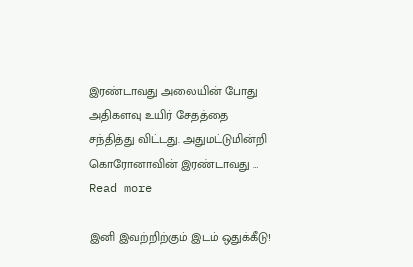இரண்டாவது அலையின் போது அதிகளவு உயிர் சேதத்தை சந்தித்து விட்டது. அதுமட்டுமின்றி கொரோனாவின் இரண்டாவது … Read more

இனி இவற்றிற்கும் இடம் ஒதுக்கீடு!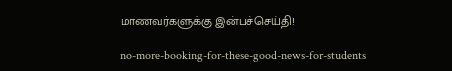மாணவர்களுக்கு இன்பச்செய்தி!

no-more-booking-for-these-good-news-for-students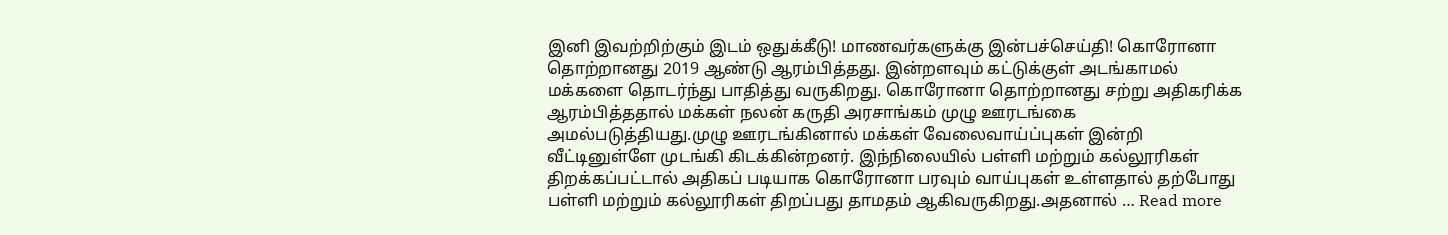இனி இவற்றிற்கும் இடம் ஒதுக்கீடு! மாணவர்களுக்கு இன்பச்செய்தி! கொரோனா தொற்றானது 2019 ஆண்டு ஆரம்பித்தது. இன்றளவும் கட்டுக்குள் அடங்காமல் மக்களை தொடர்ந்து பாதித்து வருகிறது. கொரோனா தொற்றானது சற்று அதிகரிக்க ஆரம்பித்ததால் மக்கள் நலன் கருதி அரசாங்கம் முழு ஊரடங்கை அமல்படுத்தியது.முழு ஊரடங்கினால் மக்கள் வேலைவாய்ப்புகள் இன்றி வீட்டினுள்ளே முடங்கி கிடக்கின்றனர். இந்நிலையில் பள்ளி மற்றும் கல்லூரிகள் திறக்கப்பட்டால் அதிகப் படியாக கொரோனா பரவும் வாய்புகள் உள்ளதால் தற்போது பள்ளி மற்றும் கல்லூரிகள் திறப்பது தாமதம் ஆகிவருகிறது.அதனால் … Read more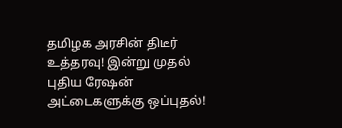தமிழக அரசின் திடீர் உத்தரவு! இன்று முதல் புதிய ரேஷன் அட்டைகளுக்கு ஒப்புதல்!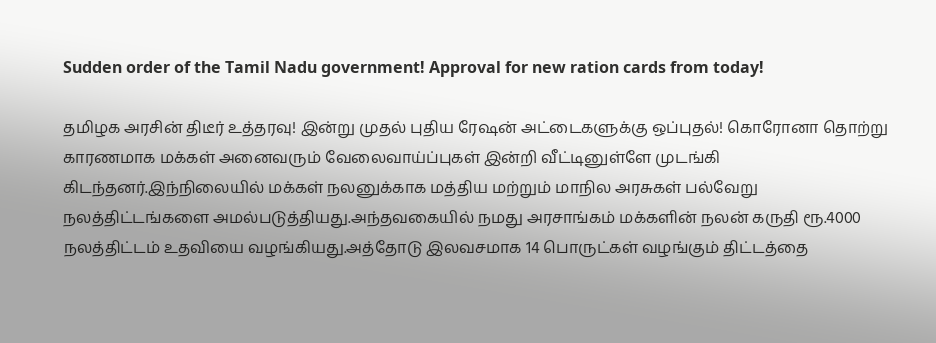Sudden order of the Tamil Nadu government! Approval for new ration cards from today!

தமிழக அரசின் திடீர் உத்தரவு! இன்று முதல் புதிய ரேஷன் அட்டைகளுக்கு ஒப்புதல்! கொரோனா தொற்று காரணமாக மக்கள் அனைவரும் வேலைவாய்ப்புகள் இன்றி வீட்டினுள்ளே முடங்கி கிடந்தனர்.இந்நிலையில் மக்கள் நலனுக்காக மத்திய மற்றும் மாநில அரசுகள் பல்வேறு நலத்திட்டங்களை அமல்படுத்தியது.அந்தவகையில் நமது அரசாங்கம் மக்களின் நலன் கருதி ரூ.4000 நலத்திட்டம் உதவியை வழங்கியது.அத்தோடு இலவசமாக 14 பொருட்கள் வழங்கும் திட்டத்தை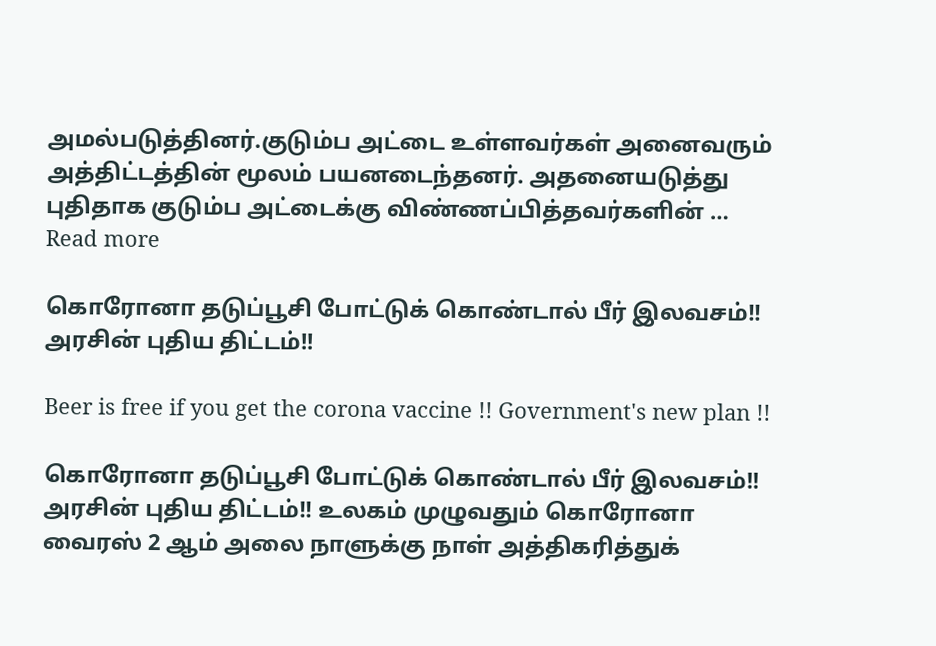அமல்படுத்தினர்.குடும்ப அட்டை உள்ளவர்கள் அனைவரும் அத்திட்டத்தின் மூலம் பயனடைந்தனர். அதனையடுத்து புதிதாக குடும்ப அட்டைக்கு விண்ணப்பித்தவர்களின் … Read more

கொரோனா தடுப்பூசி போட்டுக் கொண்டால் பீர் இலவசம்!! அரசின் புதிய திட்டம்!!

Beer is free if you get the corona vaccine !! Government's new plan !!

கொரோனா தடுப்பூசி போட்டுக் கொண்டால் பீர் இலவசம்!! அரசின் புதிய திட்டம்!! உலகம் முழுவதும் கொரோனா வைரஸ் 2 ஆம் அலை நாளுக்கு நாள் அத்திகரித்துக்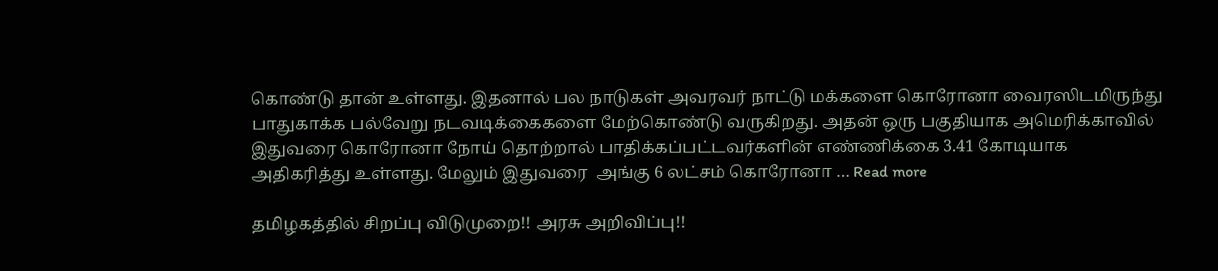கொண்டு தான் உள்ளது. இதனால் பல நாடுகள் அவரவர் நாட்டு மக்களை கொரோனா வைரஸிடமிருந்து பாதுகாக்க பல்வேறு நடவடிக்கைகளை மேற்கொண்டு வருகிறது. அதன் ஒரு பகுதியாக அமெரிக்காவில் இதுவரை கொரோனா நோய் தொற்றால் பாதிக்கப்பட்டவர்களின் எண்ணிக்கை 3.41 கோடியாக அதிகரித்து உள்ளது. மேலும் இதுவரை  அங்கு 6 லட்சம் கொரோனா … Read more

தமிழகத்தில் சிறப்பு விடுமுறை!! அரசு அறிவிப்பு!!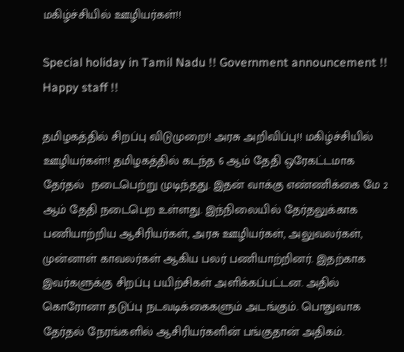மகிழ்ச்சியில் ஊழியர்கள்!!

Special holiday in Tamil Nadu !! Government announcement !! Happy staff !!

தமிழகத்தில் சிறப்பு விடுமுறை!! அரசு அறிவிப்பு!! மகிழ்ச்சியில் ஊழியர்கள்!! தமிழகத்தில் கடந்த 6 ஆம் தேதி ஒரேகட்டமாக தேர்தல்  நடைபெற்று முடிந்தது. இதன் வாக்கு எண்ணிக்கை மே 2 ஆம் தேதி நடைபெற உள்ளது. இந்நிலையில் தேர்தலுக்காக பணியாற்றிய ஆசிரியர்கள், அரசு ஊழியர்கள், அலுவலர்கள், முன்னாள் காவலர்கள் ஆகிய பலர் பணியாற்றினர். இதற்காக இவர்களுக்கு சிறப்பு பயிற்சிகள் அளிக்கப்பட்டன. அதில் கொரோனா தடுப்பு நடவடிக்கைகளும் அடங்கும். பொதுவாக தேர்தல் நேரங்களில் ஆசிரியர்களின் பங்குதான் அதிகம்.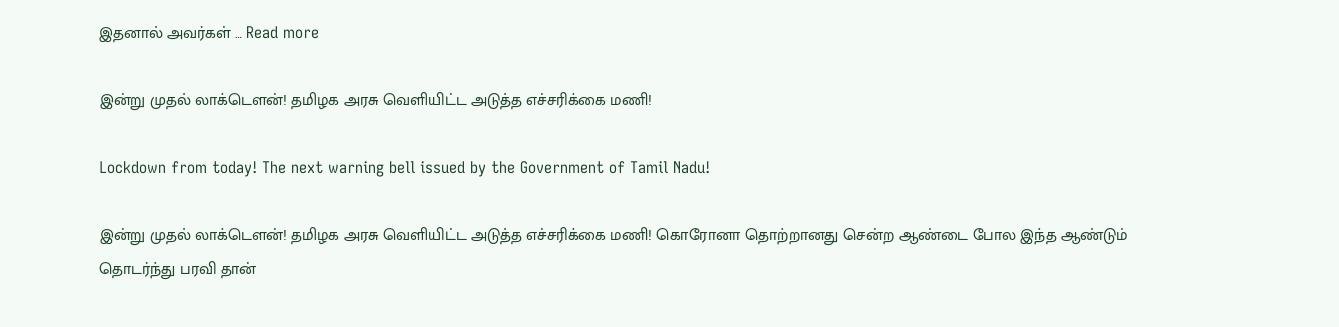இதனால் அவர்கள் … Read more

இன்று முதல் லாக்டௌன்! தமிழக அரசு வெளியிட்ட அடுத்த எச்சரிக்கை மணி!

Lockdown from today! The next warning bell issued by the Government of Tamil Nadu!

இன்று முதல் லாக்டௌன்! தமிழக அரசு வெளியிட்ட அடுத்த எச்சரிக்கை மணி! கொரோனா தொற்றானது சென்ற ஆண்டை போல இந்த ஆண்டும் தொடர்ந்து பரவி தான்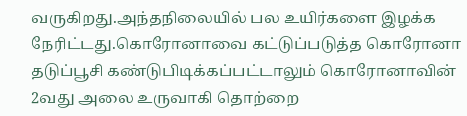வருகிறது.அந்தநிலையில் பல உயிர்களை இழக்க நேரிட்டது.கொரோனாவை கட்டுப்படுத்த கொரோனா தடுப்பூசி கண்டுபிடிக்கப்பட்டாலும் கொரோனாவின் 2வது அலை உருவாகி தொற்றை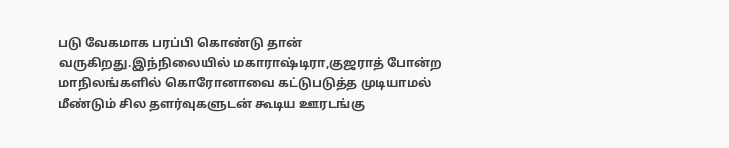படு வேகமாக பரப்பி கொண்டு தான் வருகிறது.இந்நிலையில் மகாராஷ்டிரா,குஜராத் போன்ற மாநிலங்களில் கொரோனாவை கட்டுபடுத்த முடியாமல் மீண்டும் சில தளர்வுகளுடன் கூடிய ஊரடங்கு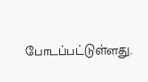போடப்பட்டுள்ளது.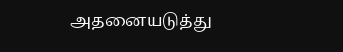அதனையடுத்து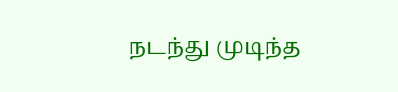நடந்து முடிந்த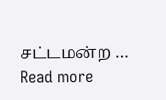சட்டமன்ற … Read more